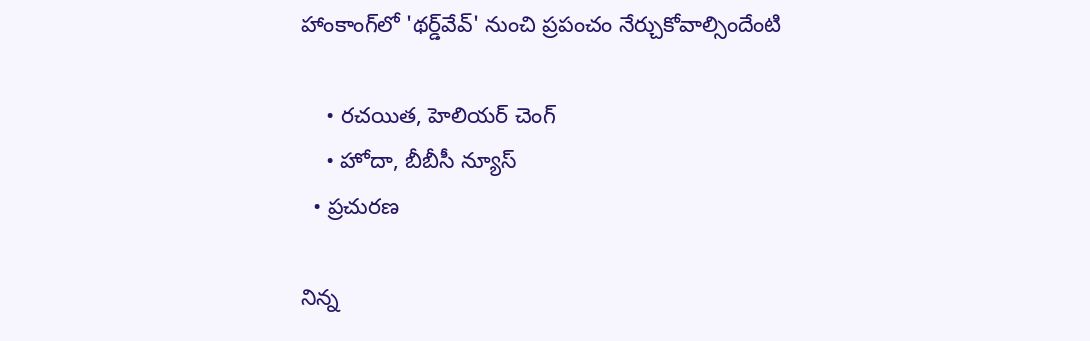హాంకాంగ్‌లో 'థర్డ్‌వేవ్‌' నుంచి ప్రపంచం నేర్చుకోవాల్సిందేంటి

    • రచయిత, హెలియర్‌ చెంగ్‌
    • హోదా, బీబీసీ న్యూస్‌
  • ప్రచురణ

నిన్న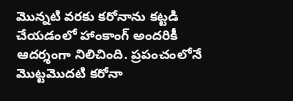మొన్నటి వరకు కరోనాను కట్టడి చేయడంలో హాంకాంగ్‌ అందరికీ ఆదర్శంగా నిలిచింది. ప్రపంచంలోనే మొట్టమొదటి కరోనా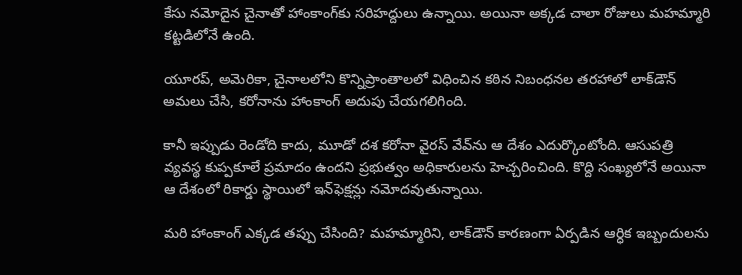కేసు నమోదైన చైనాతో హాంకాంగ్‌కు సరిహద్దులు ఉన్నాయి. అయినా అక్కడ చాలా రోజులు మహమ్మారి కట్టడిలోనే ఉంది.

యూరప్‌, అమెరికా, చైనాలలోని కొన్నిప్రాంతాలలో విధించిన కఠిన నిబంధనల తరహాలో లాక్‌డౌన్‌ అమలు చేసి, కరోనాను హాంకాంగ్‌ అదుపు చేయగలిగింది.

కానీ ఇప్పుడు రెండోది కాదు, మూడో దశ కరోనా వైరస్ వేవ్‌ను ఆ దేశం ఎదుర్కొంటోంది. ఆసుపత్రి వ్యవస్థ కుప్పకూలే ప్రమాదం ఉందని ప్రభుత్వం అధికారులను హెచ్చరించింది. కొద్ది సంఖ్యలోనే అయినా ఆ దేశంలో రికార్డు స్థాయిలో ఇన్‌ఫెక్షన్లు నమోదవుతున్నాయి.

మరి హాంకాంగ్‌ ఎక్కడ తప్పు చేసింది? మహమ్మారిని, లాక్‌డౌన్‌ కారణంగా ఏర్పడిన ఆర్ధిక ఇబ్బందులను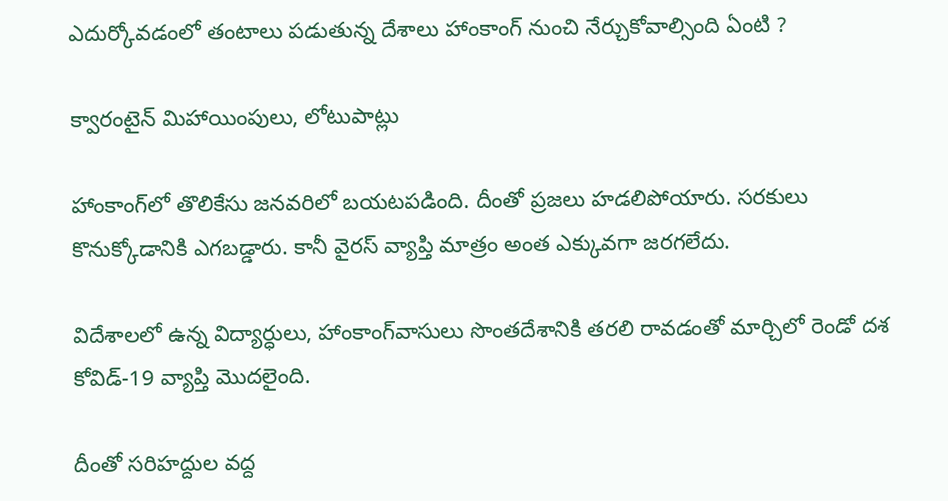ఎదుర్కోవడంలో తంటాలు పడుతున్న దేశాలు హాంకాంగ్‌ నుంచి నేర్చుకోవాల్సింది ఏంటి ?

క్వారంటైన్‌ మిహాయింపులు, లోటుపాట్లు

హాంకాంగ్‌లో తొలికేసు జనవరిలో బయటపడింది. దీంతో ప్రజలు హడలిపోయారు. సరకులు కొనుక్కోడానికి ఎగబడ్డారు. కానీ వైరస్‌ వ్యాప్తి మాత్రం అంత ఎక్కువగా జరగలేదు.

విదేశాలలో ఉన్న విద్యార్ధులు, హాంకాంగ్‌వాసులు సొంతదేశానికి తరలి రావడంతో మార్చిలో రెండో దశ కోవిడ్‌-19 వ్యాప్తి మొదలైంది.

దీంతో సరిహద్దుల వద్ద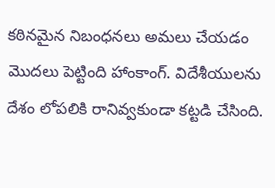కఠినమైన నిబంధనలు అమలు చేయడం మొదలు పెట్టింది హాంకాంగ్‌. విదేశీయులను దేశం లోపలికి రానివ్వకుండా కట్టడి చేసింది.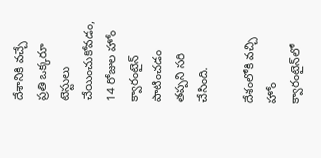దేశానికి వచ్చే ప్రతి ఒక్కరూ టెస్టులు చేయించుకోవడం, 14 రోజుల హోం క్వారంటైన్‌ పాటించడం తప్పని సరి చేసింది.

దేశంలోకి వచ్చి హోం క్వారంటైన్‌లో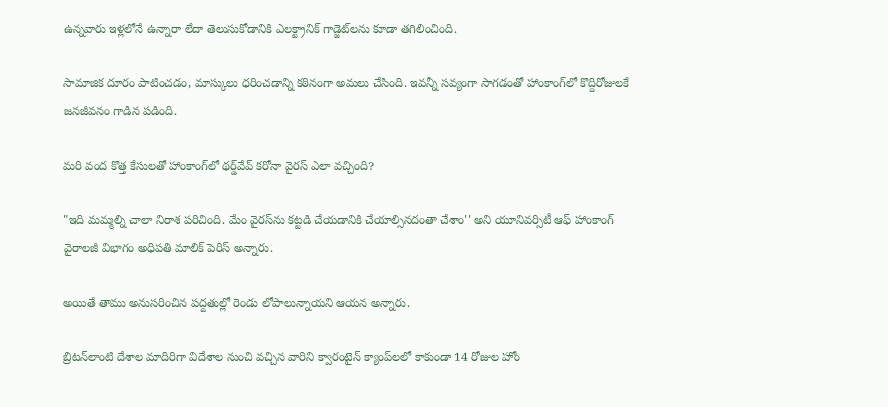ఉన్నవారు ఇళ్లలోనే ఉన్నారా లేదా తెలుసుకోడానికి ఎలక్ట్రానిక్‌ గాడ్జెట్‌లను కూడా తగిలించింది.

సామాజిక దూరం పాటించడం, మాస్కులు ధరించడాన్ని కఠినంగా అమలు చేసింది. ఇవన్నీ సవ్యంగా సాగడంతో హాంకాంగ్‌లో కొద్దిరోజులకే జనజీవనం గాడిన పడింది.

మరి వంద కొత్త కేసులతో హాంకాంగ్‌లో థర్డ్‌వేవ్‌ కరోనా వైరస్‌ ఎలా వచ్చింది?

"ఇది మమ్మల్ని చాలా నిరాశ పరిచింది. మేం వైరస్‌ను కట్టడి చేయడానికి చేయాల్సినదంతా చేశాం'' అని యూనివర్సిటీ ఆఫ్‌ హాంకాంగ్‌ వైరాలజీ విభాగం అధిపతి మాలిక్‌ పెరిస్‌ అన్నారు.

అయితే తాము అనుసరించిన పద్దతుల్లో రెండు లోపాలున్నాయని ఆయన అన్నారు.

బ్రిటన్‌లాంటి దేశాల మాదిరిగా విదేశాల నుంచి వచ్చిన వారిని క్వారంటైన్‌ క్యాంప్‌లలో కాకుండా 14 రోజుల హోం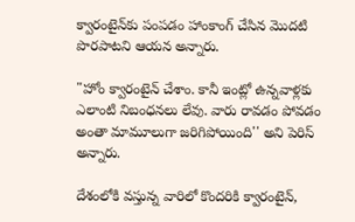క్వారంటైన్‌కు పంపడం హాంకాంగ్ చేసిన మొదటి పొరపాటని ఆయన అన్నారు.

"హోం క్వారంటైన్‌ చేశాం. కానీ ఇంట్లో ఉన్నవాళ్లకు ఎలాంటి నిబంధనలు లేవు. వారు రావడం పోవడం అంతా మామూలుగా జరిగిపోయింది'' అని పెరిస్‌ అన్నారు.

దేశంలోకి వస్తున్న వారిలో కొందరికి క్వారంటైన్‌,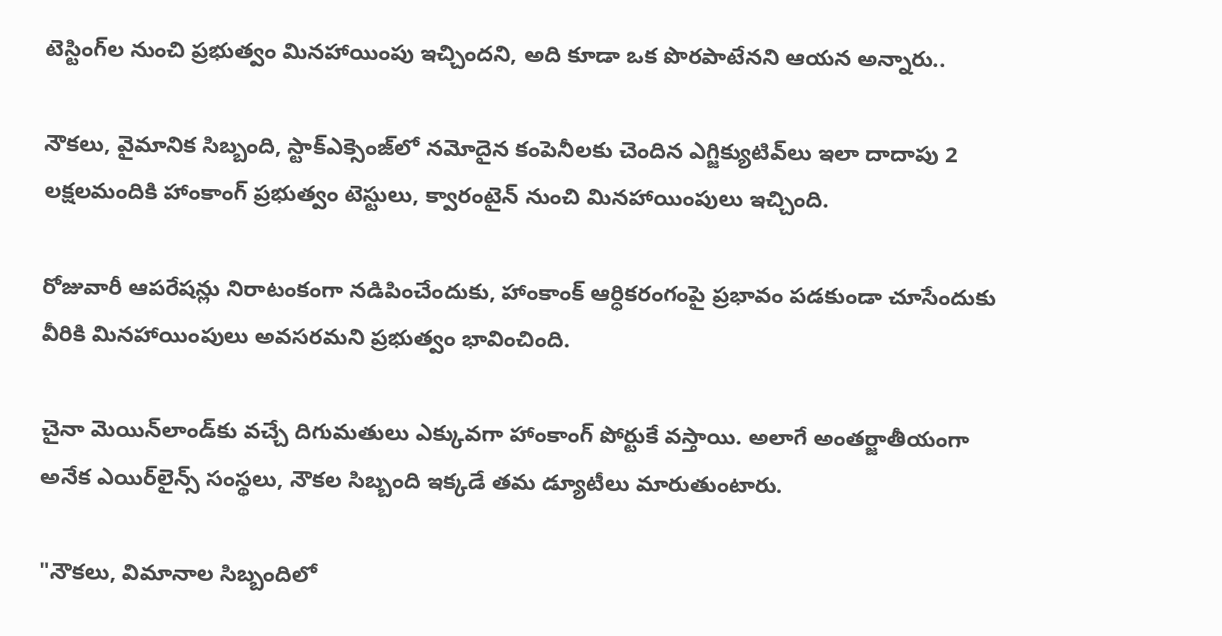టెస్టింగ్‌ల నుంచి ప్రభుత్వం మినహాయింపు ఇచ్చిందని, అది కూడా ఒక పొరపాటేనని ఆయన అన్నారు..

నౌకలు, వైమానిక సిబ్బంది, స్టాక్‌ఎక్సెంజ్‌లో నమోదైన కంపెనీలకు చెందిన ఎగ్జిక్యుటివ్‌లు ఇలా దాదాపు 2 లక్షలమందికి హాంకాంగ్‌ ప్రభుత్వం టెస్టులు, క్వారంటైన్‌ నుంచి మినహాయింపులు ఇచ్చింది.

రోజువారీ ఆపరేషన్లు నిరాటంకంగా నడిపించేందుకు, హాంకాంక్‌ ఆర్ధికరంగంపై ప్రభావం పడకుండా చూసేందుకు వీరికి మినహాయింపులు అవసరమని ప్రభుత్వం భావించింది.

చైనా మెయిన్‌లాండ్‌కు వచ్చే దిగుమతులు ఎక్కువగా హాంకాంగ్‌ పోర్టుకే వస్తాయి. అలాగే అంతర్జాతీయంగా అనేక ఎయిర్‌లైన్స్‌ సంస్థలు, నౌకల సిబ్బంది ఇక్కడే తమ డ్యూటీలు మారుతుంటారు.

"నౌకలు, విమానాల సిబ్బందిలో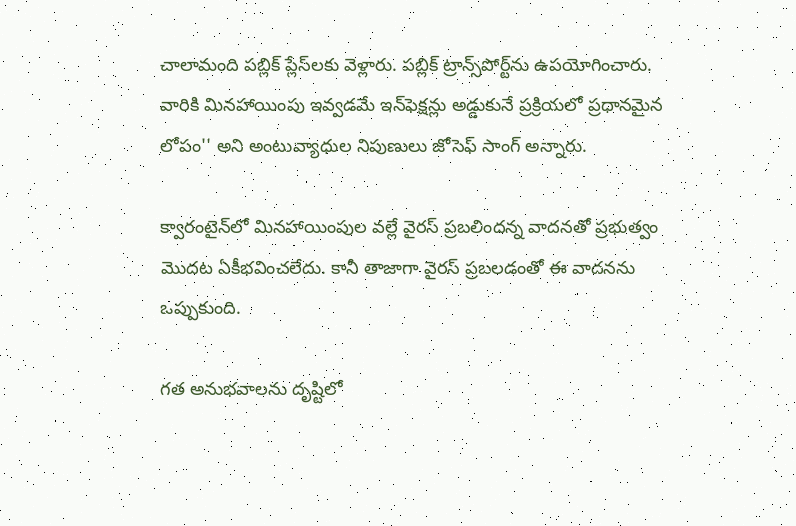చాలామంది పబ్లిక్‌ ప్లేస్‌లకు వెళ్లారు. పబ్లిక్‌ ట్రాన్స్‌పోర్ట్‌ను ఉపయోగించారు. వారికి మినహాయింపు ఇవ్వడమే ఇన్‌ఫెక్షన్లు అడ్డుకునే ప్రక్రియలో ప్రధానమైన లోపం'' అని అంటువ్యాధుల నిపుణులు జోసెఫ్‌ సాంగ్‌ అన్నారు.

క్వారంటైన్‌లో మినహాయింపుల వల్లే వైరస్‌ ప్రబలిందన్న వాదనతో ప్రభుత్వం మొదట ఏకీభవించలేదు. కానీ తాజాగా వైరస్‌ ప్రబలడంతో ఈ వాదనను ఒప్పుకుంది.

గత అనుభవాలను దృష్టిలో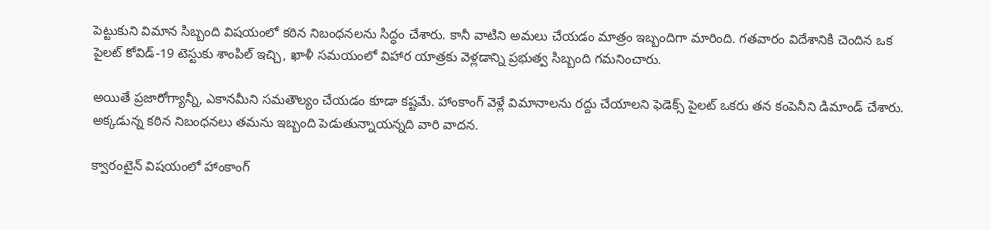పెట్టుకుని విమాన సిబ్బంది విషయంలో కఠిన నిబంధనలను సిద్ధం చేశారు. కానీ వాటిని అమలు చేయడం మాత్రం ఇబ్బందిగా మారింది. గతవారం విదేశానికి చెందిన ఒక పైలట్‌ కోవిడ్‌-19 టెస్టుకు శాంపిల్ ఇచ్చి, ఖాళీ సమయంలో విహార యాత్రకు వెళ్లడాన్ని ప్రభుత్వ సిబ్బంది గమనించారు.

అయితే ప్రజారోగ్యాన్నీ, ఎకానమీని సమతౌల్యం చేయడం కూడా కష్టమే. హాంకాంగ్‌ వెళ్లే విమానాలను రద్దు చేయాలని ఫెడెక్స్‌ పైలట్‌ ఒకరు తన కంపెనీని డిమాండ్‌ చేశారు. అక్కడున్న కఠిన నిబంధనలు తమను ఇబ్బంది పెడుతున్నాయన్నది వారి వాదన.

క్వారంటైన్‌ విషయంలో హాంకాంగ్‌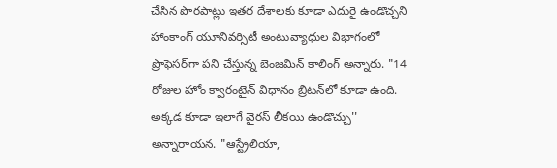చేసిన పొరపాట్లు ఇతర దేశాలకు కూడా ఎదురై ఉండొచ్చని హాంకాంగ్ యూనివర్సిటీ అంటువ్యాధుల విభాగంలో ప్రొఫెసర్‌గా పని చేస్తున్న బెంజమిన్‌ కాలింగ్‌ అన్నారు. "14 రోజుల హోం క్వారంటైన్‌ విధానం బ్రిటన్‌లో కూడా ఉంది. అక్కడ కూడా ఇలాగే వైరస్‌ లీకయి ఉండొచ్చు'' అన్నారాయన. "ఆస్ట్రేలియా,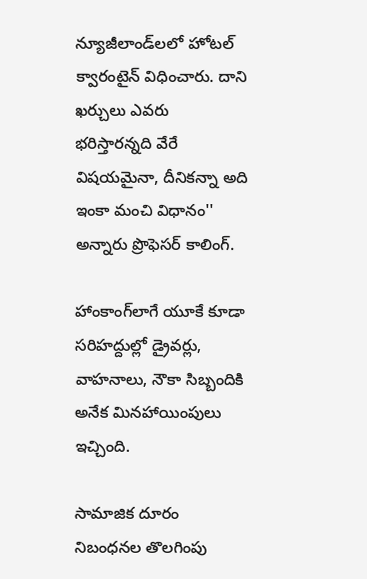న్యూజీలాండ్‌లలో హోటల్‌ క్వారంటైన్‌ విధించారు. దాని ఖర్చులు ఎవరు భరిస్తారన్నది వేరే విషయమైనా, దీనికన్నా అది ఇంకా మంచి విధానం'' అన్నారు ప్రొఫెసర్‌ కాలింగ్‌.

హాంకాంగ్‌లాగే యూకే కూడా సరిహద్దుల్లో డ్రైవర్లు, వాహనాలు, నౌకా సిబ్బందికి అనేక మినహాయింపులు ఇచ్చింది.

సామాజిక దూరం నిబంధనల తొలగింపు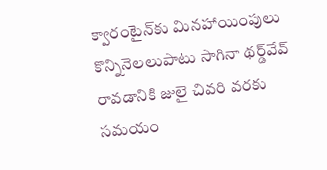క్వారంటైన్‌కు మినహాయింపులు కొన్నినెలలుపాటు సాగినా థర్డ్‌వేవ్‌ రావడానికి జులై చివరి వరకు సమయం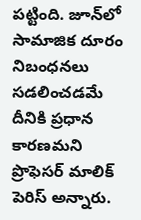పట్టింది. జూన్‌లో సామాజిక దూరం నిబంధనలు సడలించడమే దీనికి ప్రధాన కారణమని ప్రొఫెసర్‌ మాలిక్‌ పెరిస్‌ అన్నారు.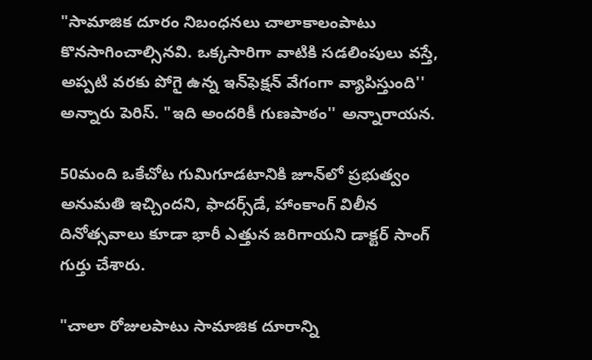"సామాజిక దూరం నిబంధనలు చాలాకాలంపాటు కొనసాగించాల్సినవి. ఒక్కసారిగా వాటికి సడలింపులు వస్తే, అప్పటి వరకు పోగై ఉన్న ఇన్‌ఫెక్షన్‌ వేగంగా వ్యాపిస్తుంది'' అన్నారు పెరిస్‌. "ఇది అందరికీ గుణపాఠం'' అన్నారాయన.

50మంది ఒకేచోట గుమిగూడటానికి జూన్‌లో ప్రభుత్వం అనుమతి ఇచ్చిందని, ఫాదర్స్‌డే, హాంకాంగ్‌ విలీన దినోత్సవాలు కూడా భారీ ఎత్తున జరిగాయని డాక్టర్‌ సాంగ్‌ గుర్తు చేశారు.

"చాలా రోజులపాటు సామాజిక దూరాన్ని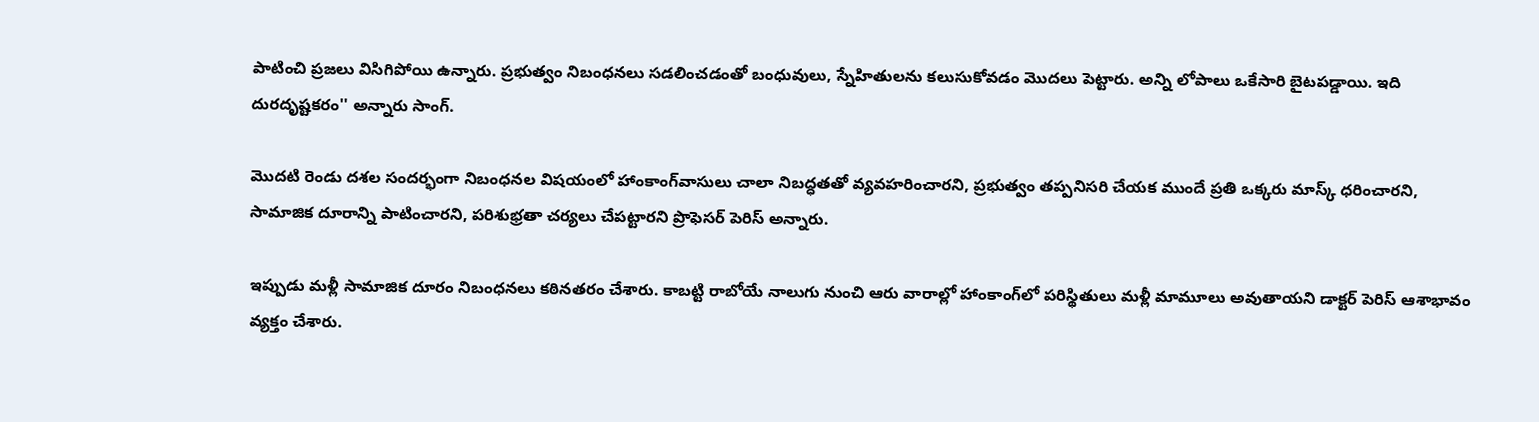పాటించి ప్రజలు విసిగిపోయి ఉన్నారు. ప్రభుత్వం నిబంధనలు సడలించడంతో బంధువులు, స్నేహితులను కలుసుకోవడం మొదలు పెట్టారు. అన్ని లోపాలు ఒకేసారి బైటపడ్డాయి. ఇది దురదృష్టకరం'' అన్నారు సాంగ్‌.

మొదటి రెండు దశల సందర్భంగా నిబంధనల విషయంలో హాంకాంగ్‌వాసులు చాలా నిబద్ధతతో వ్యవహరించారని, ప్రభుత్వం తప్పనిసరి చేయక ముందే ప్రతి ఒక్కరు మాస్క్‌ ధరించారని, సామాజిక దూరాన్ని పాటించారని, పరిశుభ్రతా చర్యలు చేపట్టారని ప్రొఫెసర్‌ పెరిస్‌ అన్నారు.

ఇప్పుడు మళ్లీ సామాజిక దూరం నిబంధనలు కఠినతరం చేశారు. కాబట్టి రాబోయే నాలుగు నుంచి ఆరు వారాల్లో హాంకాంగ్‌లో పరిస్థితులు మళ్లీ మామూలు అవుతాయని డాక్టర్‌ పెరిస్‌ ఆశాభావం వ్యక్తం చేశారు.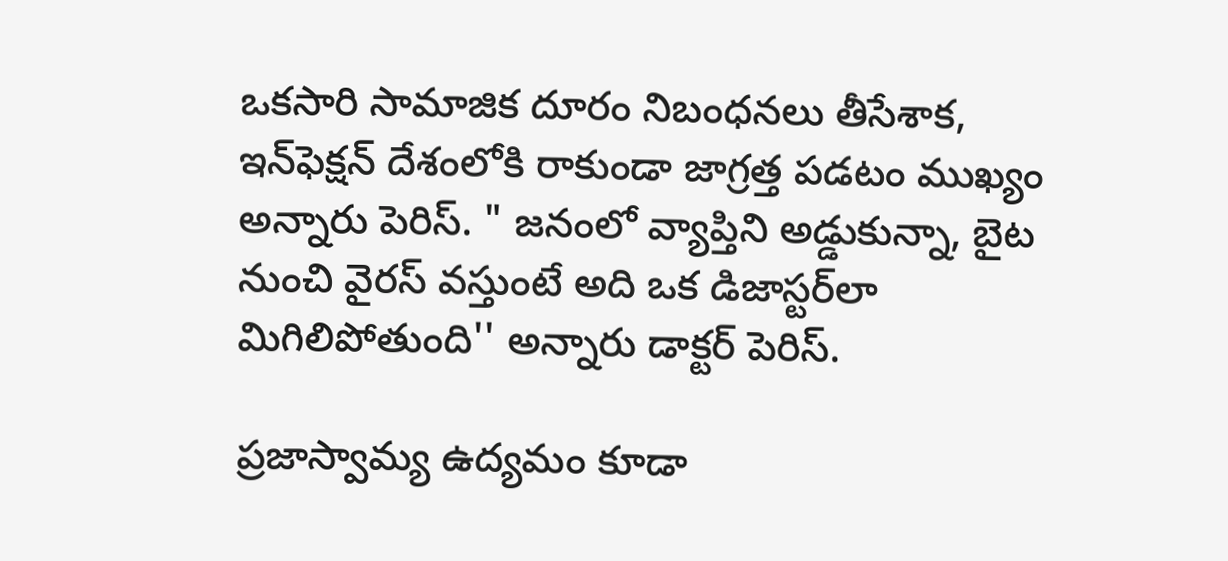ఒకసారి సామాజిక దూరం నిబంధనలు తీసేశాక, ఇన్‌ఫెక్షన్‌ దేశంలోకి రాకుండా జాగ్రత్త పడటం ముఖ్యం అన్నారు పెరిస్‌. " జనంలో వ్యాప్తిని అడ్డుకున్నా, బైట నుంచి వైరస్‌ వస్తుంటే అది ఒక డిజాస్టర్‌లా మిగిలిపోతుంది'' అన్నారు డాక్టర్ పెరిస్‌.

ప్రజాస్వామ్య ఉద్యమం కూడా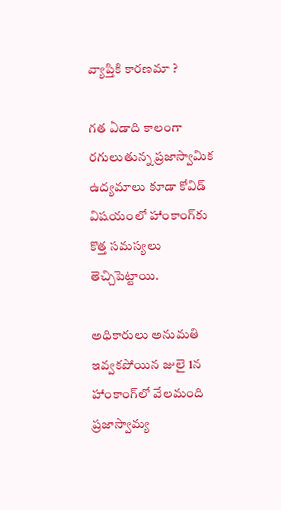వ్యాప్తికి కారణమా ?

గత ఏడాది కాలంగా రగులుతున్న ప్రజాస్వామిక ఉద్యమాలు కూడా కోవిడ్‌ విషయంలో హాంకాంగ్‌కు కొత్త సమస్యలు తెచ్చిపెట్టాయి.

అధికారులు అనుమతి ఇవ్వకపోయిన జులై 1న హాంకాంగ్‌లో వేలమంది ప్రజాస్వామ్య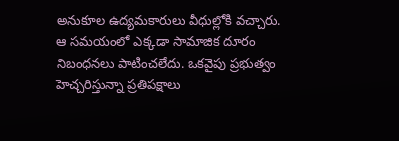అనుకూల ఉద్యమకారులు వీధుల్లోకి వచ్చారు. ఆ సమయంలో ఎక్కడా సామాజిక దూరం నిబంధనలు పాటించలేదు. ఒకవైపు ప్రభుత్వం హెచ్చరిస్తున్నా ప్రతిపక్షాలు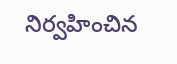నిర్వహించిన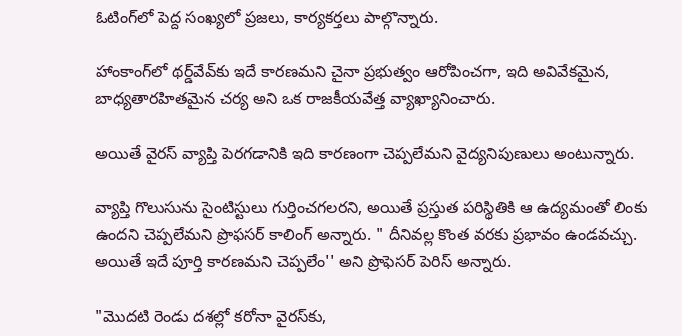ఓటింగ్‌లో పెద్ద సంఖ్యలో ప్రజలు, కార్యకర్తలు పాల్గొన్నారు.

హాంకాంగ్‌లో థర్డ్‌వేవ్‌కు ఇదే కారణమని చైనా ప్రభుత్వం ఆరోపించగా, ఇది అవివేకమైన, బాధ్యతారహితమైన చర్య అని ఒక రాజకీయవేత్త వ్యాఖ్యానించారు.

అయితే వైరస్‌ వ్యాప్తి పెరగడానికి ఇది కారణంగా చెప్పలేమని వైద్యనిపుణులు అంటున్నారు.

వ్యాప్తి గొలుసును సైంటిస్టులు గుర్తించగలరని, అయితే ప్రస్తుత పరిస్థితికి ఆ ఉద్యమంతో లింకు ఉందని చెప్పలేమని ప్రొఫసర్‌ కాలింగ్‌ అన్నారు. " దీనివల్ల కొంత వరకు ప్రభావం ఉండవచ్చు. అయితే ఇదే పూర్తి కారణమని చెప్పలేం'' అని ప్రొఫెసర్‌ పెరిస్‌ అన్నారు.

"మొదటి రెండు దశల్లో కరోనా వైరస్‌కు,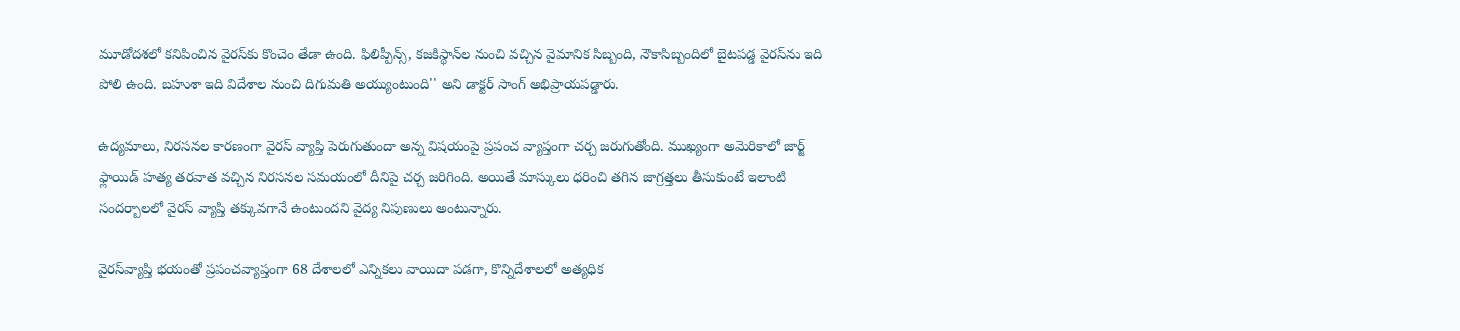మూడోదశలో కనిపించిన వైరస్‌కు కొంచెం తేడా ఉంది. ఫిలిప్పీన్స్‌, కజకిస్థాన్‌ల నుంచి వచ్చిన వైమానిక సిబ్బంది, నౌకాసిబ్బందిలో బైటపడ్డ వైరస్‌ను ఇది పోలి ఉంది. బహుశా ఇది విదేశాల నుంచి దిగుమతి అయ్యుంటుంది'' అని డాక్టర్‌ సాంగ్‌ అభిప్రాయపడ్డారు.

ఉద్యమాలు, నిరసనల కారణంగా వైరస్‌ వ్యాప్తి పెరుగుతుందా అన్న విషయంపై ప్రపంచ వ్యాప్తంగా చర్చ జరుగుతోంది. ముఖ్యంగా అమెరికాలో జార్జ్‌ ఫ్లాయిడ్‌ హత్య తరవాత వచ్చిన నిరసనల సమయంలో దీనిపై చర్చ జరిగింది. అయితే మాస్కులు ధరించి తగిన జాగ్రత్తలు తీసుకుంటే ఇలాంటి సందర్బాలలో వైరస్‌ వ్యాప్తి తక్కువగానే ఉంటుందని వైద్య నిపుణులు అంటున్నారు.

వైరస్‌వ్యాప్తి భయంతో ప్రపంచవ్యాప్తంగా 68 దేశాలలో ఎన్నికలు వాయిదా పడగా, కొన్నిదేశాలలో అత్యధిక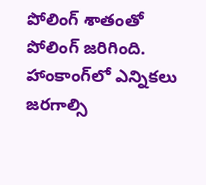పోలింగ్‌ శాతంతో పోలింగ్‌ జరిగింది. హాంకాంగ్‌లో ఎన్నికలు జరగాల్సి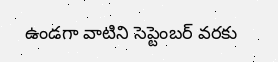ఉండగా వాటిని సెప్టెంబర్‌ వరకు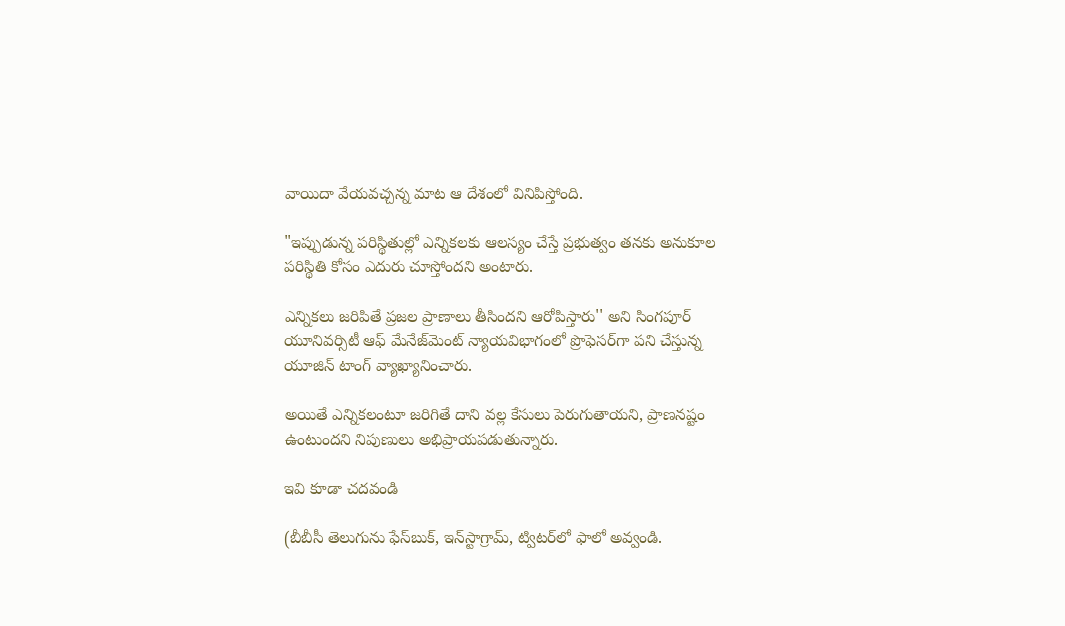వాయిదా వేయవచ్చన్న మాట ఆ దేశంలో వినిపిస్తోంది.

"ఇప్పుడున్న పరిస్థితుల్లో ఎన్నికలకు ఆలస్యం చేస్తే ప్రభుత్వం తనకు అనుకూల పరిస్థితి కోసం ఎదురు చూస్తోందని అంటారు.

ఎన్నికలు జరిపితే ప్రజల ప్రాణాలు తీసిందని ఆరోపిస్తారు'' అని సింగపూర్ యూనివర్సిటీ ఆఫ్‌ మేనేజ్‌మెంట్‌ న్యాయవిభాగంలో ప్రొఫెసర్‌గా పని చేస్తున్న యూజిన్‌ టాంగ్‌ వ్యాఖ్యానించారు.

అయితే ఎన్నికలంటూ జరిగితే దాని వల్ల కేసులు పెరుగుతాయని, ప్రాణనష్టం ఉంటుందని నిపుణులు అభిప్రాయపడుతున్నారు.

ఇవి కూడా చదవండి

(బీబీసీ తెలుగును ఫేస్‌బుక్, ఇన్‌స్టాగ్రామ్‌, ట్విటర్‌లో ఫాలో అవ్వండి.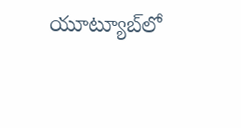యూట్యూబ్‌లో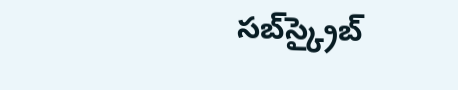సబ్‌స్క్రైబ్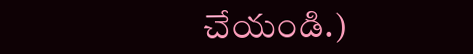చేయండి.)